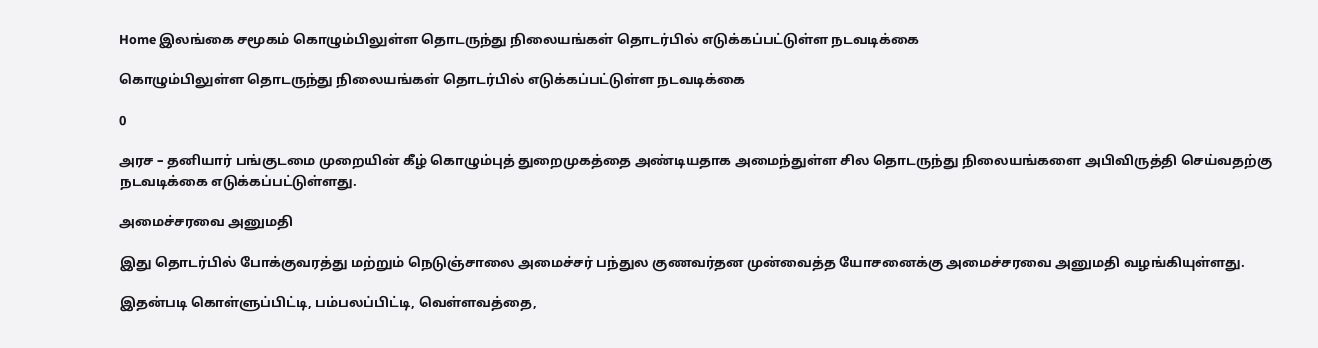Home இலங்கை சமூகம் கொழும்பிலுள்ள தொடருந்து நிலையங்கள் தொடர்பில் எடுக்கப்பட்டுள்ள நடவடிக்கை

கொழும்பிலுள்ள தொடருந்து நிலையங்கள் தொடர்பில் எடுக்கப்பட்டுள்ள நடவடிக்கை

0

அரச – தனியார் பங்குடமை முறையின் கீழ் கொழும்புத் துறைமுகத்தை அண்டியதாக அமைந்துள்ள சில தொடருந்து நிலையங்களை அபிவிருத்தி செய்வதற்கு நடவடிக்கை எடுக்கப்பட்டுள்ளது.

அமைச்சரவை அனுமதி

இது தொடர்பில் போக்குவரத்து மற்றும் நெடுஞ்சாலை அமைச்சர் பந்துல குணவர்தன முன்வைத்த யோசனைக்கு அமைச்சரவை அனுமதி வழங்கியுள்ளது.

இதன்படி கொள்ளுப்பிட்டி, பம்பலப்பிட்டி, வெள்ளவத்தை,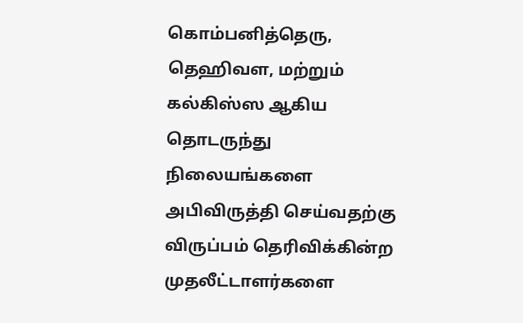கொம்பனித்தெரு, தெஹிவள, மற்றும் கல்கிஸ்ஸ ஆகிய தொடருந்து நிலையங்களை அபிவிருத்தி செய்வதற்கு விருப்பம் தெரிவிக்கின்ற முதலீட்டாளர்களை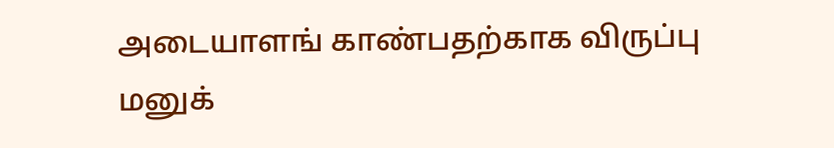அடையாளங் காண்பதற்காக விருப்பு மனுக்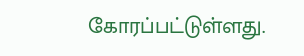கோரப்பட்டுள்ளது.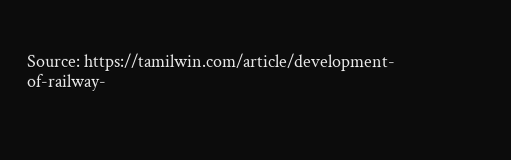Source: https://tamilwin.com/article/development-of-railway-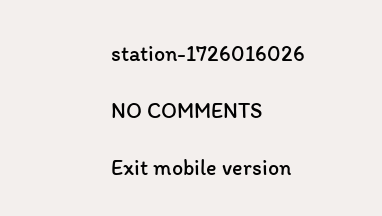station-1726016026

NO COMMENTS

Exit mobile version